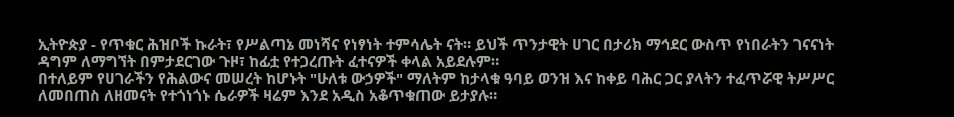ኢትዮጵያ - የጥቁር ሕዝቦች ኩራት፣ የሥልጣኔ መነሻና የነፃነት ተምሳሌት ናት። ይህች ጥንታዊት ሀገር በታሪክ ማኅደር ውስጥ የነበራትን ገናናነት ዳግም ለማግኘት በምታደርገው ጉዞ፣ ከፊቷ የተጋረጡት ፈተናዎች ቀላል አይደሉም።
በተለይም የሀገራችን የሕልውና መሠረት ከሆኑት "ሁለቱ ውኃዎች" ማለትም ከታላቁ ዓባይ ወንዝ እና ከቀይ ባሕር ጋር ያላትን ተፈጥሯዊ ትሥሥር ለመበጠስ ለዘመናት የተጎነጎኑ ሴራዎች ዛሬም እንደ አዲስ አቆጥቁጠው ይታያሉ።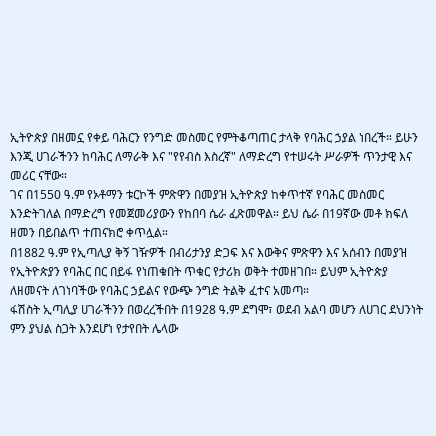ኢትዮጵያ በዘመኗ የቀይ ባሕርን የንግድ መስመር የምትቆጣጠር ታላቅ የባሕር ኃያል ነበረች። ይሁን እንጂ ሀገራችንን ከባሕር ለማራቅ እና "የየብስ እስረኛ" ለማድረግ የተሠሩት ሥራዎች ጥንታዊ እና መሪር ናቸው።
ገና በ1550 ዓ.ም የኦቶማን ቱርኮች ምጽዋን በመያዝ ኢትዮጵያ ከቀጥተኛ የባሕር መስመር እንድትገለል በማድረግ የመጀመሪያውን የከበባ ሴራ ፈጽመዋል። ይህ ሴራ በ19ኛው መቶ ክፍለ ዘመን በይበልጥ ተጠናክሮ ቀጥሏል።
በ1882 ዓ.ም የኢጣሊያ ቅኝ ገዥዎች በብሪታንያ ድጋፍ እና እውቅና ምጽዋን እና አሰብን በመያዝ የኢትዮጵያን የባሕር በር በይፋ የነጠቁበት ጥቁር የታሪክ ወቅት ተመዘገበ። ይህም ኢትዮጵያ ለዘመናት ለገነባችው የባሕር ኃይልና የውጭ ንግድ ትልቅ ፈተና አመጣ።
ፋሽስት ኢጣሊያ ሀገራችንን በወረረችበት በ1928 ዓ.ም ደግሞ፣ ወደብ አልባ መሆን ለሀገር ደህንነት ምን ያህል ስጋት እንደሆነ የታየበት ሌላው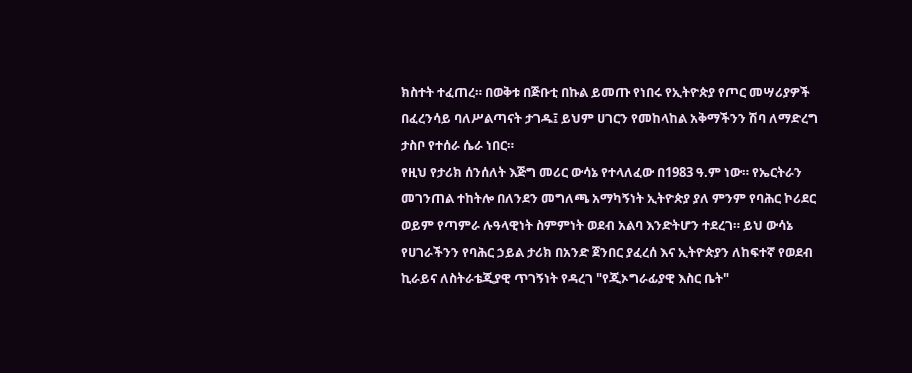ክስተት ተፈጠረ። በወቅቱ በጅቡቲ በኩል ይመጡ የነበሩ የኢትዮጵያ የጦር መሣሪያዎች በፈረንሳይ ባለሥልጣናት ታገዱ፤ ይህም ሀገርን የመከላከል አቅማችንን ሽባ ለማድረግ ታስቦ የተሰራ ሴራ ነበር።
የዚህ የታሪክ ሰንሰለት እጅግ መሪር ውሳኔ የተላለፈው በ1983 ዓ.ም ነው። የኤርትራን መገንጠል ተከትሎ በለንደን መግለጫ አማካኝነት ኢትዮጵያ ያለ ምንም የባሕር ኮሪደር ወይም የጣምራ ሉዓላዊነት ስምምነት ወደብ አልባ እንድትሆን ተደረገ። ይህ ውሳኔ የሀገራችንን የባሕር ኃይል ታሪክ በአንድ ጀንበር ያፈረሰ እና ኢትዮጵያን ለከፍተኛ የወደብ ኪራይና ለስትራቴጂያዊ ጥገኝነት የዳረገ "የጂኦግራፊያዊ እስር ቤት"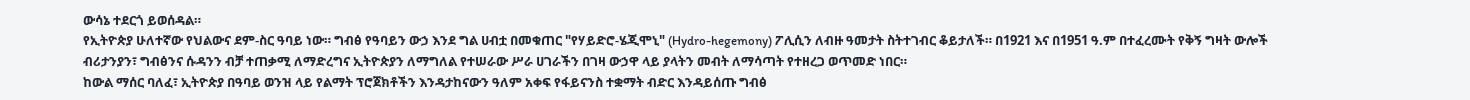ውሳኔ ተደርጎ ይወሰዳል።
የኢትዮጵያ ሁለተኛው የህልውና ደም-ስር ዓባይ ነው። ግብፅ የዓባይን ውኃ እንደ ግል ሀብቷ በመቁጠር "የሃይድሮ-ሄጂሞኒ" (Hydro-hegemony) ፖሊሲን ለብዙ ዓመታት ስትተገብር ቆይታለች። በ1921 እና በ1951 ዓ.ም በተፈረሙት የቅኝ ግዛት ውሎች ብሪታንያን፣ ግብፅንና ሱዳንን ብቻ ተጠቃሚ ለማድረግና ኢትዮጵያን ለማግለል የተሠራው ሥራ ሀገራችን በገዛ ውኃዋ ላይ ያላትን መብት ለማሳጣት የተዘረጋ ወጥመድ ነበር።
ከውል ማሰር ባለፈ፣ ኢትዮጵያ በዓባይ ወንዝ ላይ የልማት ፕሮጀክቶችን እንዳታከናውን ዓለም አቀፍ የፋይናንስ ተቋማት ብድር እንዳይሰጡ ግብፅ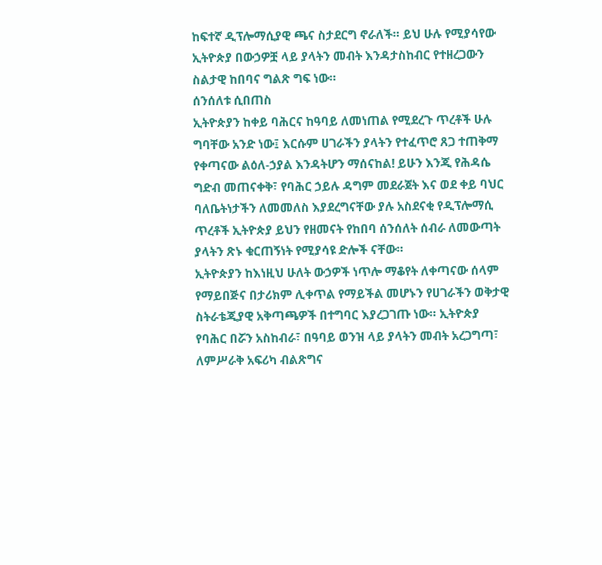ከፍተኛ ዲፕሎማሲያዊ ጫና ስታደርግ ኖራለች። ይህ ሁሉ የሚያሳየው ኢትዮጵያ በውኃዎቿ ላይ ያላትን መብት እንዳታስከብር የተዘረጋውን ስልታዊ ከበባና ግልጽ ግፍ ነው።
ሰንሰለቱ ሲበጠስ
ኢትዮጵያን ከቀይ ባሕርና ከዓባይ ለመነጠል የሚደረጉ ጥረቶች ሁሉ ግባቸው አንድ ነው፤ እርሱም ሀገራችን ያላትን የተፈጥሮ ጸጋ ተጠቅማ የቀጣናው ልዕለ-ኃያል እንዳትሆን ማሰናከል! ይሁን እንጂ የሕዳሴ ግድብ መጠናቀቅ፣ የባሕር ኃይሉ ዳግም መደራጀት እና ወደ ቀይ ባህር ባለቤትነታችን ለመመለስ እያደረግናቸው ያሉ አስደናቂ የዲፕሎማሲ ጥረቶች ኢትዮጵያ ይህን የዘመናት የከበባ ሰንሰለት ሰብራ ለመውጣት ያላትን ጽኑ ቁርጠኝነት የሚያሳዩ ድሎች ናቸው።
ኢትዮጵያን ከእነዚህ ሁለት ውኃዎች ነጥሎ ማቆየት ለቀጣናው ሰላም የማይበጅና በታሪክም ሊቀጥል የማይችል መሆኑን የሀገራችን ወቅታዊ ስትራቴጂያዊ አቅጣጫዎች በተግባር እያረጋገጡ ነው። ኢትዮጵያ የባሕር በሯን አስከብራ፣ በዓባይ ወንዝ ላይ ያላትን መብት አረጋግጣ፣ ለምሥራቅ አፍሪካ ብልጽግና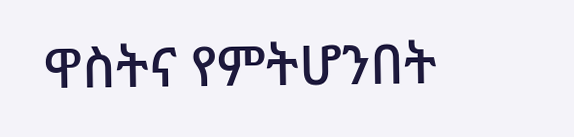ዋስትና የምትሆንበት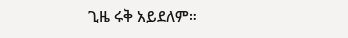ጊዜ ሩቅ አይደለም።